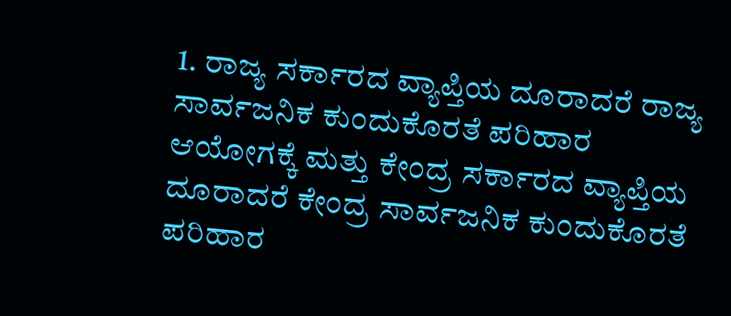1. ರಾಜ್ಯ ಸರ್ಕಾರದ ವ್ಯಾಪ್ತಿಯ ದೂರಾದರೆ ರಾಜ್ಯ ಸಾರ್ವಜನಿಕ ಕುಂದುಕೊರತೆ ಪರಿಹಾರ ಆಯೋಗಕ್ಕೆ ಮತ್ತು ಕೇಂದ್ರ ಸರ್ಕಾರದ ವ್ಯಾಪ್ತಿಯ ದೂರಾದರೆ ಕೇಂದ್ರ ಸಾರ್ವಜನಿಕ ಕುಂದುಕೊರತೆ ಪರಿಹಾರ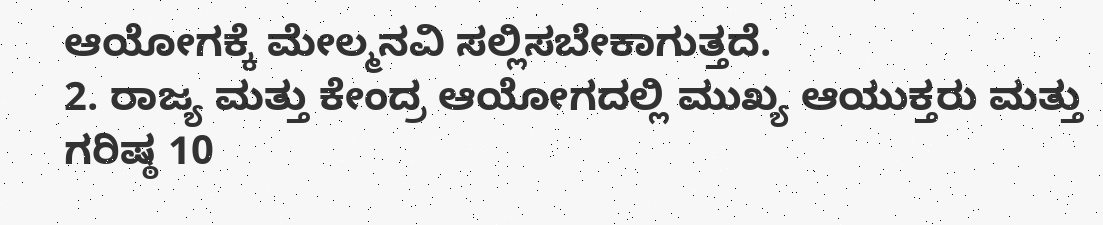ಆಯೋಗಕ್ಕೆ ಮೇಲ್ಮನವಿ ಸಲ್ಲಿಸಬೇಕಾಗುತ್ತದೆ.
2. ರಾಜ್ಯ ಮತ್ತು ಕೇಂದ್ರ ಆಯೋಗದಲ್ಲಿ ಮುಖ್ಯ ಆಯುಕ್ತರು ಮತ್ತು ಗರಿಷ್ಠ 10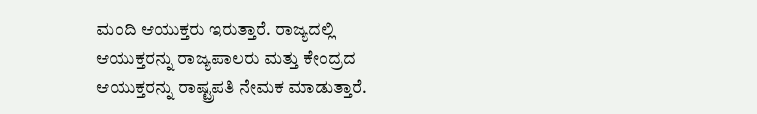ಮಂದಿ ಆಯುಕ್ತರು ಇರುತ್ತಾರೆ. ರಾಜ್ಯದಲ್ಲಿ ಆಯುಕ್ತರನ್ನು ರಾಜ್ಯಪಾಲರು ಮತ್ತು ಕೇಂದ್ರದ ಆಯುಕ್ತರನ್ನು ರಾಷ್ಟ್ರಪತಿ ನೇಮಕ ಮಾಡುತ್ತಾರೆ.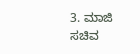3. ಮಾಜಿ ಸಚಿವ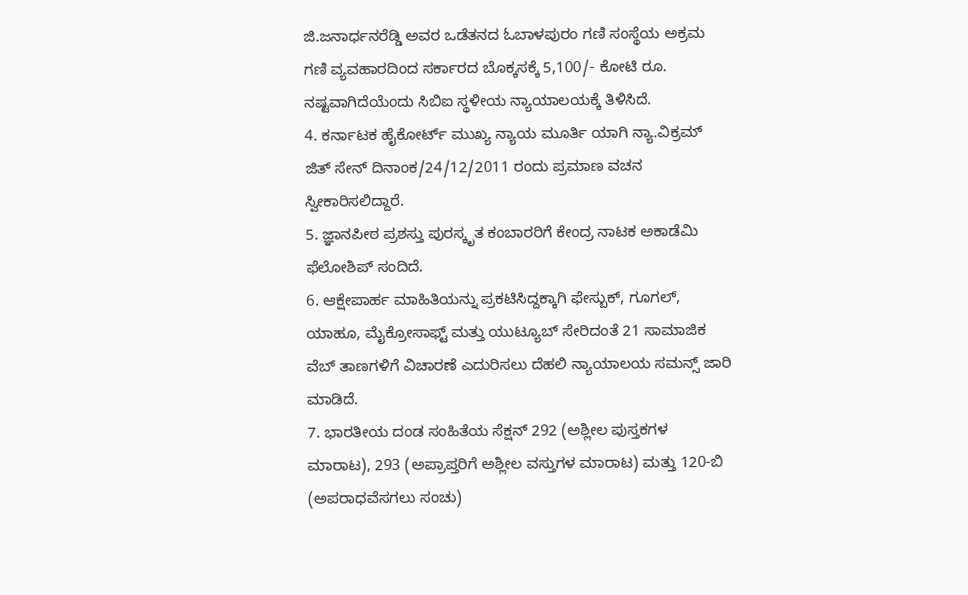ಜಿ.ಜನಾರ್ಧನರೆಡ್ಡಿ ಅವರ ಒಡೆತನದ ಓಬಾಳಪುರಂ ಗಣಿ ಸಂಸ್ಥೆಯ ಅಕ್ರಮ ಗಣಿ ವ್ಯವಹಾರದಿಂದ ಸರ್ಕಾರದ ಬೊಕ್ಕಸಕ್ಕೆ 5,100/- ಕೋಟಿ ರೂ. ನಷ್ಟವಾಗಿದೆಯೆಂದು ಸಿಬಿಐ ಸ್ಥಳೀಯ ನ್ಯಾಯಾಲಯಕ್ಕೆ ತಿಳಿಸಿದೆ.
4. ಕರ್ನಾಟಕ ಹೈಕೋರ್ಟ್ ಮುಖ್ಯ ನ್ಯಾಯ ಮೂರ್ತಿ ಯಾಗಿ ನ್ಯಾ.ವಿಕ್ರಮ್ ಜಿತ್ ಸೇನ್ ದಿನಾಂಕ/24/12/2011 ರಂದು ಪ್ರಮಾಣ ವಚನ ಸ್ವೀಕಾರಿಸಲಿದ್ದಾರೆ.
5. ಜ್ಞಾನಪೀಠ ಪ್ರಶಸ್ತು ಪುರಸ್ಕೃತ ಕಂಬಾರರಿಗೆ ಕೇಂದ್ರ ನಾಟಕ ಅಕಾಡೆಮಿ ಫೆಲೋಶಿಪ್ ಸಂದಿದೆ.
6. ಆಕ್ಷೇಪಾರ್ಹ ಮಾಹಿತಿಯನ್ನು ಪ್ರಕಟಿಸಿದ್ದಕ್ಕಾಗಿ ಫೇಸ್ಬುಕ್, ಗೂಗಲ್, ಯಾಹೂ, ಮೈಕ್ರೋಸಾಫ್ಟ್ ಮತ್ತು ಯುಟ್ಯೂಬ್ ಸೇರಿದಂತೆ 21 ಸಾಮಾಜಿಕ ವೆಬ್ ತಾಣಗಳಿಗೆ ವಿಚಾರಣೆ ಎದುರಿಸಲು ದೆಹಲಿ ನ್ಯಾಯಾಲಯ ಸಮನ್ಸ್ ಜಾರಿ ಮಾಡಿದೆ.
7. ಭಾರತೀಯ ದಂಡ ಸಂಹಿತೆಯ ಸೆಕ್ಷನ್ 292 (ಅಶ್ಲೀಲ ಪುಸ್ತಕಗಳ ಮಾರಾಟ), 293 (ಅಪ್ರಾಪ್ತರಿಗೆ ಅಶ್ಲೀಲ ವಸ್ತುಗಳ ಮಾರಾಟ) ಮತ್ತು 120-ಬಿ (ಅಪರಾಧವೆಸಗಲು ಸಂಚು)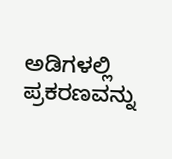ಅಡಿಗಳಲ್ಲಿ ಪ್ರಕರಣವನ್ನು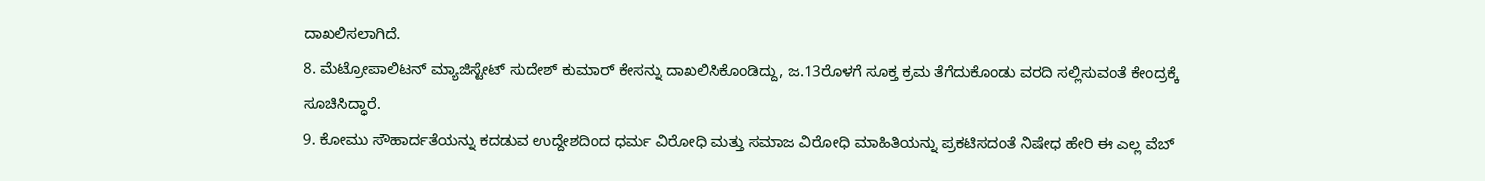ದಾಖಲಿಸಲಾಗಿದೆ.
8. ಮೆಟ್ರೋಪಾಲಿಟನ್ ಮ್ಯಾಜಿಸ್ಟೇಟ್ ಸುದೇಶ್ ಕುಮಾರ್ ಕೇಸನ್ನು ದಾಖಲಿಸಿಕೊಂಡಿದ್ದು, ಜ.13ರೊಳಗೆ ಸೂಕ್ತ ಕ್ರಮ ತೆಗೆದುಕೊಂಡು ವರದಿ ಸಲ್ಲಿಸುವಂತೆ ಕೇಂದ್ರಕ್ಕೆ ಸೂಚಿಸಿದ್ಧಾರೆ.
9. ಕೋಮು ಸೌಹಾರ್ದತೆಯನ್ನು ಕದಡುವ ಉದ್ದೇಶದಿಂದ ಧರ್ಮ ವಿರೋಧಿ ಮತ್ತು ಸಮಾಜ ವಿರೋಧಿ ಮಾಹಿತಿಯನ್ನು ಪ್ರಕಟಿಸದಂತೆ ನಿಷೇಧ ಹೇರಿ ಈ ಎಲ್ಲ ವೆಬ್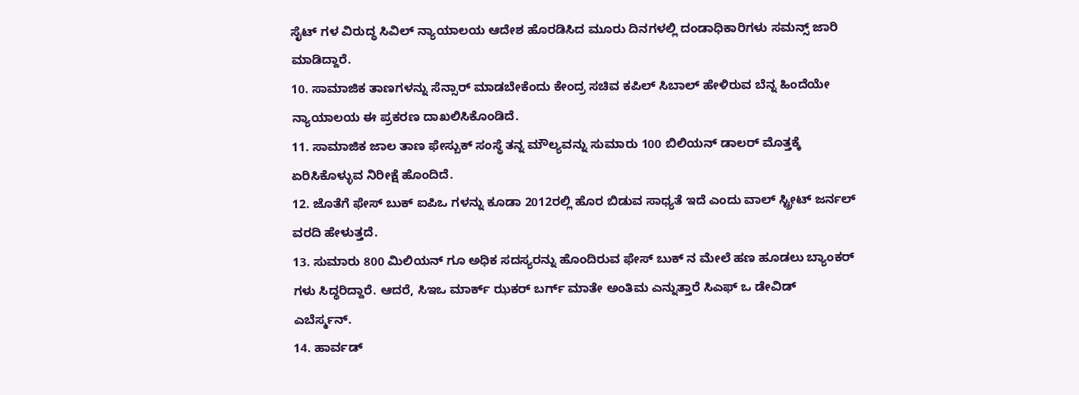ಸೈಟ್ ಗಳ ವಿರುದ್ಧ ಸಿವಿಲ್ ನ್ಯಾಯಾಲಯ ಆದೇಶ ಹೊರಡಿಸಿದ ಮೂರು ದಿನಗಳಲ್ಲಿ ದಂಡಾಧಿಕಾರಿಗಳು ಸಮನ್ಸ್ ಜಾರಿ ಮಾಡಿದ್ದಾರೆ.
10. ಸಾಮಾಜಿಕ ತಾಣಗಳನ್ನು ಸೆನ್ಸಾರ್ ಮಾಡಬೇಕೆಂದು ಕೇಂದ್ರ ಸಚಿವ ಕಪಿಲ್ ಸಿಬಾಲ್ ಹೇಳಿರುವ ಬೆನ್ನ ಹಿಂದೆಯೇ ನ್ಯಾಯಾಲಯ ಈ ಪ್ರಕರಣ ದಾಖಲಿಸಿಕೊಂಡಿದೆ.
11. ಸಾಮಾಜಿಕ ಜಾಲ ತಾಣ ಫೇಸ್ಬುಕ್ ಸಂಸ್ಥೆ ತನ್ನ ಮೌಲ್ಯವನ್ನು ಸುಮಾರು 100 ಬಿಲಿಯನ್ ಡಾಲರ್ ಮೊತ್ತಕ್ಕೆ ಏರಿಸಿಕೊಳ್ಳುವ ನಿರೀಕ್ಷೆ ಹೊಂದಿದೆ.
12. ಜೊತೆಗೆ ಫೇಸ್ ಬುಕ್ ಐಪಿಒ ಗಳನ್ನು ಕೂಡಾ 2012ರಲ್ಲಿ ಹೊರ ಬಿಡುವ ಸಾಧ್ಯತೆ ಇದೆ ಎಂದು ವಾಲ್ ಸ್ಟ್ರೀಟ್ ಜರ್ನಲ್ ವರದಿ ಹೇಳುತ್ತದೆ.
13. ಸುಮಾರು 800 ಮಿಲಿಯನ್ ಗೂ ಅಧಿಕ ಸದಸ್ಯರನ್ನು ಹೊಂದಿರುವ ಫೇಸ್ ಬುಕ್ ನ ಮೇಲೆ ಹಣ ಹೂಡಲು ಬ್ಯಾಂಕರ್ ಗಳು ಸಿದ್ಧರಿದ್ದಾರೆ. ಆದರೆ, ಸಿಇಒ ಮಾರ್ಕ್ ಝಕರ್ ಬರ್ಗ್ ಮಾತೇ ಅಂತಿಮ ಎನ್ನುತ್ತಾರೆ ಸಿಎಫ್ ಒ ಡೇವಿಡ್ ಎಬೆರ್ಸ್ಮನ್.
14. ಹಾರ್ವಡ್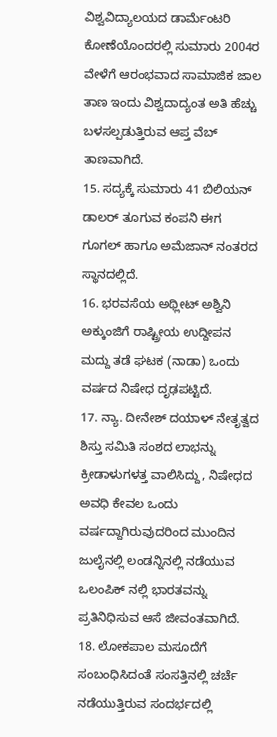ವಿಶ್ವವಿದ್ಯಾಲಯದ ಡಾರ್ಮೆಂಟರಿ ಕೋಣೆಯೊಂದರಲ್ಲಿ ಸುಮಾರು 2004ರ ವೇಳೆಗೆ ಆರಂಭವಾದ ಸಾಮಾಜಿಕ ಜಾಲ ತಾಣ ಇಂದು ವಿಶ್ವದಾದ್ಯಂತ ಅತಿ ಹೆಚ್ಚು ಬಳಸಲ್ಪಡುತ್ತಿರುವ ಆಪ್ತ ವೆಬ್ ತಾಣವಾಗಿದೆ.
15. ಸದ್ಯಕ್ಕೆ ಸುಮಾರು 41 ಬಿಲಿಯನ್ ಡಾಲರ್ ತೂಗುವ ಕಂಪನಿ ಈಗ ಗೂಗಲ್ ಹಾಗೂ ಅಮೆಜಾನ್ ನಂತರದ ಸ್ಥಾನದಲ್ಲಿದೆ.
16. ಭರವಸೆಯ ಅಥ್ಲೀಟ್ ಅಶ್ವಿನಿ ಅಕ್ಕುಂಜಿಗೆ ರಾಷ್ಟ್ರೀಯ ಉದ್ದೀಪನ ಮದ್ದು ತಡೆ ಘಟಕ (ನಾಡಾ) ಒಂದು ವರ್ಷದ ನಿಷೇಧ ದೃಢಪಟ್ಟಿದೆ.
17. ನ್ಯಾ. ದೀನೇಶ್ ದಯಾಳ್ ನೇತೃತ್ವದ ಶಿಸ್ತು ಸಮಿತಿ ಸಂಶದ ಲಾಭನ್ನು ಕ್ರೀಡಾಳುಗಳತ್ತ ವಾಲಿಸಿದ್ದು, ನಿಷೇಧದ ಅವಧಿ ಕೇವಲ ಒಂದು ವರ್ಷದ್ದಾಗಿರುವುದರಿಂದ ಮುಂದಿನ ಜುಲೈನಲ್ಲಿ ಲಂಡನ್ನಿನಲ್ಲಿ ನಡೆಯುವ ಒಲಂಪಿಕ್ ನಲ್ಲಿ ಭಾರತವನ್ನು ಪ್ರತಿನಿಧಿಸುವ ಆಸೆ ಜೀವಂತವಾಗಿದೆ.
18. ಲೋಕಪಾಲ ಮಸೂದೆಗೆ ಸಂಬಂಧಿಸಿದಂತೆ ಸಂಸತ್ತಿನಲ್ಲಿ ಚರ್ಚೆ ನಡೆಯುತ್ತಿರುವ ಸಂದರ್ಭದಲ್ಲಿ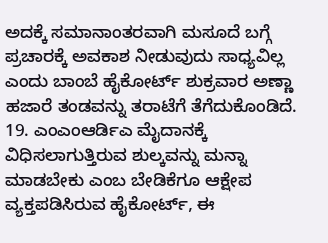ಅದಕ್ಕೆ ಸಮಾನಾಂತರವಾಗಿ ಮಸೂದೆ ಬಗ್ಗೆ ಪ್ರಚಾರಕ್ಕೆ ಅವಕಾಶ ನೀಡುವುದು ಸಾಧ್ಯವಿಲ್ಲ ಎಂದು ಬಾಂಬೆ ಹೈಕೋರ್ಟ್ ಶುಕ್ರವಾರ ಅಣ್ಣಾ ಹಜಾರೆ ತಂಡವನ್ನು ತರಾಟೆಗೆ ತೆಗೆದುಕೊಂಡಿದೆ.
19. ಎಂಎಂಆರ್ಡಿಎ ಮೈದಾನಕ್ಕೆ ವಿಧಿಸಲಾಗುತ್ತಿರುವ ಶುಲ್ಕವನ್ನು ಮನ್ನಾ ಮಾಡಬೇಕು ಎಂಬ ಬೇಡಿಕೆಗೂ ಆಕ್ಷೇಪ ವ್ಯಕ್ತಪಡಿಸಿರುವ ಹೈಕೋರ್ಟ್, ಈ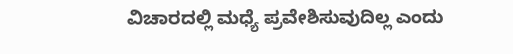ವಿಚಾರದಲ್ಲಿ ಮಧ್ಯೆ ಪ್ರವೇಶಿಸುವುದಿಲ್ಲ ಎಂದು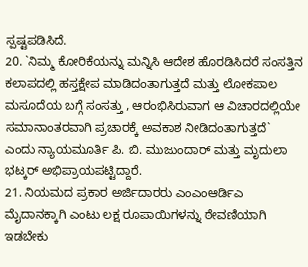ಸ್ಪಷ್ಟಪಡಿಸಿದೆ.
20. `ನಿಮ್ಮ ಕೋರಿಕೆಯನ್ನು ಮನ್ನಿಸಿ ಆದೇಶ ಹೊರಡಿಸಿದರೆ ಸಂಸತ್ತಿನ ಕಲಾಪದಲ್ಲಿ ಹಸ್ತಕ್ಷೇಪ ಮಾಡಿದಂತಾಗುತ್ತದೆ ಮತ್ತು ಲೋಕಪಾಲ ಮಸೂದೆಯ ಬಗ್ಗೆ ಸಂಸತ್ತು , ಆರಂಭಿಸಿರುವಾಗ ಆ ವಿಚಾರದಲ್ಲಿಯೇ ಸಮಾನಾಂತರವಾಗಿ ಪ್ರಚಾರಕ್ಕೆ ಅವಕಾಶ ನೀಡಿದಂತಾಗುತ್ತದೆ` ಎಂದು ನ್ಯಾಯಮೂರ್ತಿ ಪಿ. ಬಿ. ಮುಜುಂದಾರ್ ಮತ್ತು ಮೃದುಲಾ ಭಟ್ಕರ್ ಅಭಿಪ್ರಾಯಪಟ್ಟಿದ್ದಾರೆ.
21. ನಿಯಮದ ಪ್ರಕಾರ ಅರ್ಜಿದಾರರು ಎಂಎಂಆರ್ಡಿಎ ಮೈದಾನಕ್ಕಾಗಿ ಎಂಟು ಲಕ್ಷ ರೂಪಾಯಿಗಳನ್ನು ಠೇವಣಿಯಾಗಿ ಇಡಬೇಕು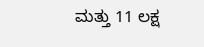ಮತ್ತು 11 ಲಕ್ಷ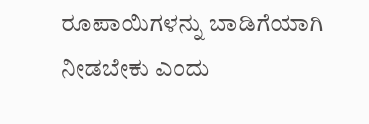ರೂಪಾಯಿಗಳನ್ನು ಬಾಡಿಗೆಯಾಗಿ ನೀಡಬೇಕು ಎಂದು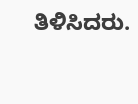ತಿಳಿಸಿದರು.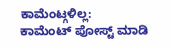ಕಾಮೆಂಟ್ಗಳಿಲ್ಲ:
ಕಾಮೆಂಟ್ ಪೋಸ್ಟ್ ಮಾಡಿ